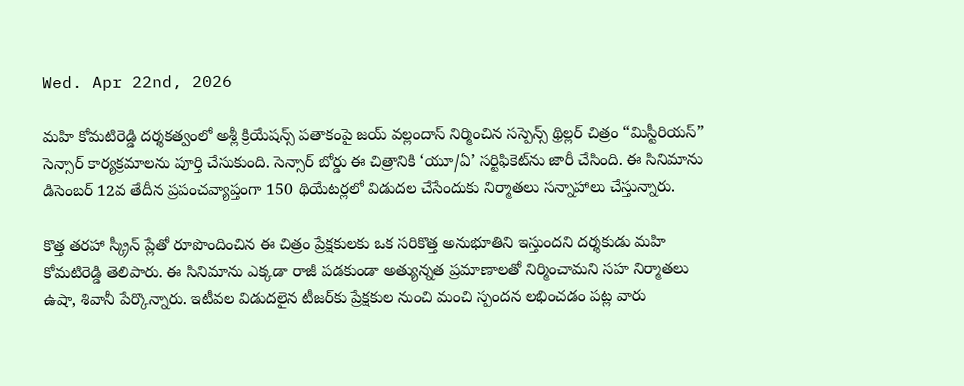Wed. Apr 22nd, 2026

మహి కోమటిరెడ్డి దర్శకత్వంలో అశ్లీ క్రియేషన్స్ పతాకంపై జయ్ వల్లందాస్ నిర్మించిన సస్పెన్స్ థ్రిల్లర్ చిత్రం “మిస్టీరియస్” సెన్సార్ కార్యక్రమాలను పూర్తి చేసుకుంది. సెన్సార్ బోర్డు ఈ చిత్రానికి ‘యూ/ఏ’ సర్టిఫికెట్‌ను జారీ చేసింది. ఈ సినిమాను డిసెంబర్ 12వ తేదీన ప్రపంచవ్యాప్తంగా 150 థియేటర్లలో విడుదల చేసేందుకు నిర్మాతలు సన్నాహాలు చేస్తున్నారు.

కొత్త తరహా స్క్రీన్ ప్లేతో రూపొందించిన ఈ చిత్రం ప్రేక్షకులకు ఒక సరికొత్త అనుభూతిని ఇస్తుందని దర్శకుడు మహి కోమటిరెడ్డి తెలిపారు. ఈ సినిమాను ఎక్కడా రాజీ పడకుండా అత్యున్నత ప్రమాణాలతో నిర్మించామని సహ నిర్మాతలు ఉషా, శివానీ పేర్కొన్నారు. ఇటీవల విడుదలైన టీజర్‌కు ప్రేక్షకుల నుంచి మంచి స్పందన లభించడం పట్ల వారు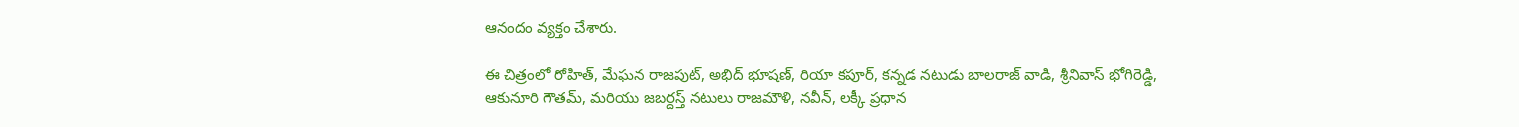ఆనందం వ్యక్తం చేశారు.

ఈ చిత్రంలో రోహిత్, మేఘన రాజపుట్, అభిద్ భూషణ్, రియా కపూర్, కన్నడ నటుడు బాలరాజ్ వాడి, శ్రీనివాస్ భోగిరెడ్డి, ఆకునూరి గౌతమ్, మరియు జబర్దస్త్ నటులు రాజమౌళి, నవీన్, లక్కీ ప్రధాన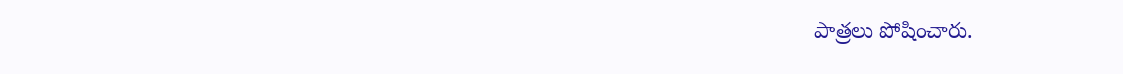పాత్రలు పోషించారు.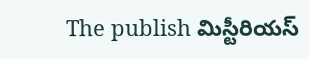The publish మిస్టీరియస్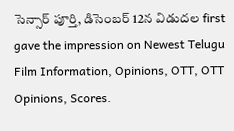సెన్సార్ పూర్తి, డిసెంబర్ 12న విడుదల first gave the impression on Newest Telugu Film Information, Opinions, OTT, OTT Opinions, Scores.